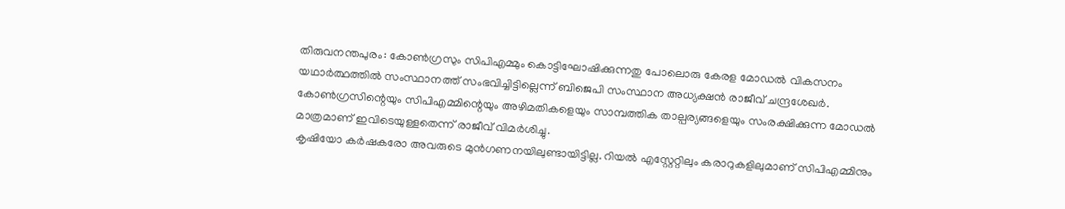തിരുവനന്തപുരം: കോൺഗ്രസും സിപിഎമ്മും കൊട്ടിഘോഷിക്കുന്നതു പോലൊരു കേരള മോഡൽ വികസനം യഥാർത്ഥത്തിൽ സംസ്ഥാനത്ത് സംഭവിച്ചിട്ടില്ലെന്ന് ബിജെപി സംസ്ഥാന അധ്യക്ഷൻ രാജീവ് ചന്ദ്രശേഖർ. കോൺഗ്രസിന്റെയും സിപിഎമ്മിന്റെയും അഴിമതികളെയും സാമ്പത്തിക താല്പര്യങ്ങളെയും സംരക്ഷിക്കുന്ന മോഡൽ മാത്രമാണ് ഇവിടെയുള്ളതെന്ന് രാജീവ് വിമർശിച്ചു.
കൃഷിയോ കർഷകരോ അവരുടെ മുൻഗണനയിലുണ്ടായിട്ടില്ല. റിയൽ എസ്റ്റേറ്റിലും കരാറുകളിലുമാണ് സിപിഎമ്മിനും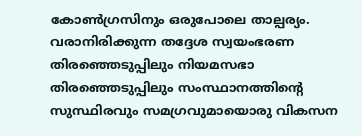കോൺഗ്രസിനും ഒരുപോലെ താല്പര്യം. വരാനിരിക്കുന്ന തദ്ദേശ സ്വയംഭരണ തിരഞ്ഞെടുപ്പിലും നിയമസഭാ തിരഞ്ഞെടുപ്പിലും സംസ്ഥാനത്തിൻ്റെ സുസ്ഥിരവും സമഗ്രവുമായൊരു വികസന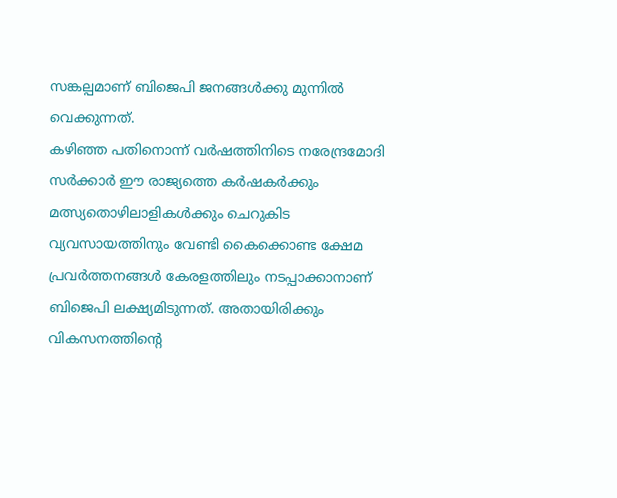സങ്കല്പമാണ് ബിജെപി ജനങ്ങൾക്കു മുന്നിൽ വെക്കുന്നത്.
കഴിഞ്ഞ പതിനൊന്ന് വർഷത്തിനിടെ നരേന്ദ്രമോദി സർക്കാർ ഈ രാജ്യത്തെ കർഷകർക്കും മത്സ്യതൊഴിലാളികൾക്കും ചെറുകിട വ്യവസായത്തിനും വേണ്ടി കൈക്കൊണ്ട ക്ഷേമ പ്രവർത്തനങ്ങൾ കേരളത്തിലും നടപ്പാക്കാനാണ് ബിജെപി ലക്ഷ്യമിടുന്നത്. അതായിരിക്കും വികസനത്തിൻ്റെ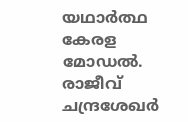യഥാർത്ഥ കേരള മോഡൽ. രാജീവ് ചന്ദ്രശേഖർ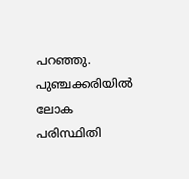പറഞ്ഞു. പുഞ്ചക്കരിയിൽ ലോക പരിസ്ഥിതി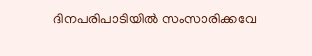ദിനപരിപാടിയിൽ സംസാരിക്കവേ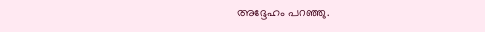അദ്ദേഹം പറഞ്ഞു.